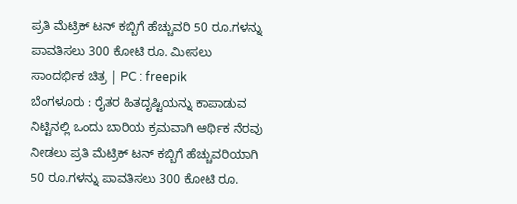ಪ್ರತಿ ಮೆಟ್ರಿಕ್ ಟನ್ ಕಬ್ಬಿಗೆ ಹೆಚ್ಚುವರಿ 50 ರೂ.ಗಳನ್ನು ಪಾವತಿಸಲು 300 ಕೋಟಿ ರೂ. ಮೀಸಲು
ಸಾಂದರ್ಭಿಕ ಚಿತ್ರ | PC : freepik
ಬೆಂಗಳೂರು : ರೈತರ ಹಿತದೃಷ್ಟಿಯನ್ನು ಕಾಪಾಡುವ ನಿಟ್ಟಿನಲ್ಲಿ ಒಂದು ಬಾರಿಯ ಕ್ರಮವಾಗಿ ಆರ್ಥಿಕ ನೆರವು ನೀಡಲು ಪ್ರತಿ ಮೆಟ್ರಿಕ್ ಟನ್ ಕಬ್ಬಿಗೆ ಹೆಚ್ಚುವರಿಯಾಗಿ 50 ರೂ.ಗಳನ್ನು ಪಾವತಿಸಲು 300 ಕೋಟಿ ರೂ.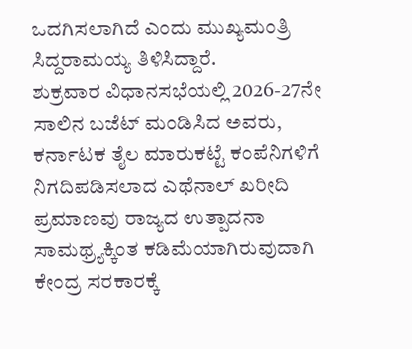ಒದಗಿಸಲಾಗಿದೆ ಎಂದು ಮುಖ್ಯಮಂತ್ರಿ ಸಿದ್ದರಾಮಯ್ಯ ತಿಳಿಸಿದ್ದಾರೆ.
ಶುಕ್ರವಾರ ವಿಧಾನಸಭೆಯಲ್ಲಿ 2026-27ನೇ ಸಾಲಿನ ಬಜೆಟ್ ಮಂಡಿಸಿದ ಅವರು, ಕರ್ನಾಟಕ ತೈಲ ಮಾರುಕಟ್ಟೆ ಕಂಪೆನಿಗಳಿಗೆ ನಿಗದಿಪಡಿಸಲಾದ ಎಥೆನಾಲ್ ಖರೀದಿ ಪ್ರಮಾಣವು ರಾಜ್ಯದ ಉತ್ಪಾದನಾ ಸಾಮಥ್ರ್ಯಕ್ಕಿಂತ ಕಡಿಮೆಯಾಗಿರುವುದಾಗಿ ಕೇಂದ್ರ ಸರಕಾರಕ್ಕೆ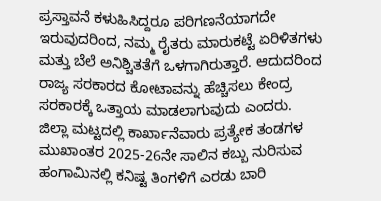ಪ್ರಸ್ತಾವನೆ ಕಳುಹಿಸಿದ್ದರೂ ಪರಿಗಣನೆಯಾಗದೇ ಇರುವುದರಿಂದ, ನಮ್ಮ ರೈತರು ಮಾರುಕಟ್ಟೆ ಏರಿಳಿತಗಳು ಮತ್ತು ಬೆಲೆ ಅನಿಶ್ಚಿತತೆಗೆ ಒಳಗಾಗಿರುತ್ತಾರೆ. ಆದುದರಿಂದ ರಾಜ್ಯ ಸರಕಾರದ ಕೋಟಾವನ್ನು ಹೆಚ್ಚಿಸಲು ಕೇಂದ್ರ ಸರಕಾರಕ್ಕೆ ಒತ್ತಾಯ ಮಾಡಲಾಗುವುದು ಎಂದರು.
ಜಿಲ್ಲಾ ಮಟ್ಟದಲ್ಲಿ ಕಾರ್ಖಾನೆವಾರು ಪ್ರತ್ಯೇಕ ತಂಡಗಳ ಮುಖಾಂತರ 2025-26ನೇ ಸಾಲಿನ ಕಬ್ಬು ನುರಿಸುವ ಹಂಗಾಮಿನಲ್ಲಿ ಕನಿಷ್ಟ ತಿಂಗಳಿಗೆ ಎರಡು ಬಾರಿ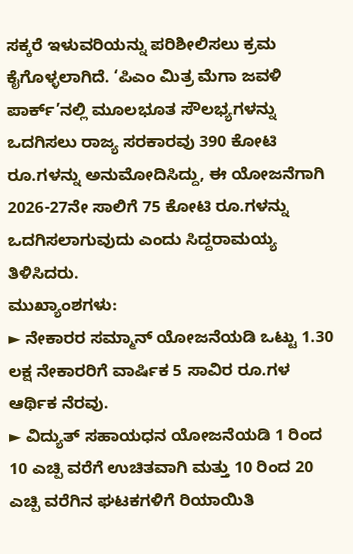ಸಕ್ಕರೆ ಇಳುವರಿಯನ್ನು ಪರಿಶೀಲಿಸಲು ಕ್ರಮ ಕೈಗೊಳ್ಳಲಾಗಿದೆ. ‘ಪಿಎಂ ಮಿತ್ರ ಮೆಗಾ ಜವಳಿ ಪಾರ್ಕ್’ನಲ್ಲಿ ಮೂಲಭೂತ ಸೌಲಭ್ಯಗಳನ್ನು ಒದಗಿಸಲು ರಾಜ್ಯ ಸರಕಾರವು 390 ಕೋಟಿ ರೂ.ಗಳನ್ನು ಅನುಮೋದಿಸಿದ್ದು, ಈ ಯೋಜನೆಗಾಗಿ 2026-27ನೇ ಸಾಲಿಗೆ 75 ಕೋಟಿ ರೂ.ಗಳನ್ನು ಒದಗಿಸಲಾಗುವುದು ಎಂದು ಸಿದ್ದರಾಮಯ್ಯ ತಿಳಿಸಿದರು.
ಮುಖ್ಯಾಂಶಗಳು:
► ನೇಕಾರರ ಸಮ್ಮಾನ್ ಯೋಜನೆಯಡಿ ಒಟ್ಟು 1.30 ಲಕ್ಷ ನೇಕಾರರಿಗೆ ವಾರ್ಷಿಕ 5 ಸಾವಿರ ರೂ.ಗಳ ಆರ್ಥಿಕ ನೆರವು.
► ವಿದ್ಯುತ್ ಸಹಾಯಧನ ಯೋಜನೆಯಡಿ 1 ರಿಂದ 10 ಎಚ್ಪಿ ವರೆಗೆ ಉಚಿತವಾಗಿ ಮತ್ತು 10 ರಿಂದ 20 ಎಚ್ಪಿ ವರೆಗಿನ ಘಟಕಗಳಿಗೆ ರಿಯಾಯಿತಿ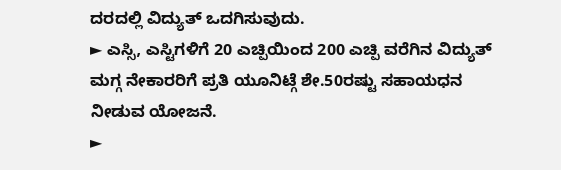ದರದಲ್ಲಿ ವಿದ್ಯುತ್ ಒದಗಿಸುವುದು.
► ಎಸ್ಸಿ, ಎಸ್ಟಿಗಳಿಗೆ 20 ಎಚ್ಪಿಯಿಂದ 200 ಎಚ್ಪಿ ವರೆಗಿನ ವಿದ್ಯುತ್ ಮಗ್ಗ ನೇಕಾರರಿಗೆ ಪ್ರತಿ ಯೂನಿಟ್ಗೆ ಶೇ.50ರಷ್ಟು ಸಹಾಯಧನ ನೀಡುವ ಯೋಜನೆ.
►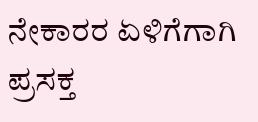ನೇಕಾರರ ಏಳಿಗೆಗಾಗಿ ಪ್ರಸಕ್ತ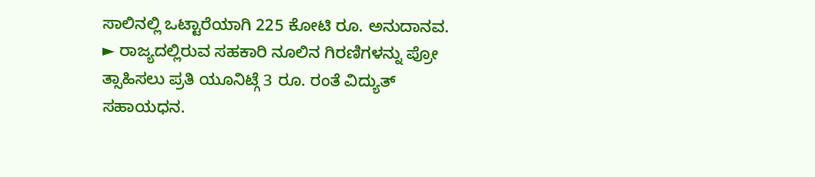ಸಾಲಿನಲ್ಲಿ ಒಟ್ಟಾರೆಯಾಗಿ 225 ಕೋಟಿ ರೂ. ಅನುದಾನವ.
► ರಾಜ್ಯದಲ್ಲಿರುವ ಸಹಕಾರಿ ನೂಲಿನ ಗಿರಣಿಗಳನ್ನು ಪ್ರೋ ತ್ಸಾಹಿಸಲು ಪ್ರತಿ ಯೂನಿಟ್ಗೆ 3 ರೂ. ರಂತೆ ವಿದ್ಯುತ್ ಸಹಾಯಧನ.